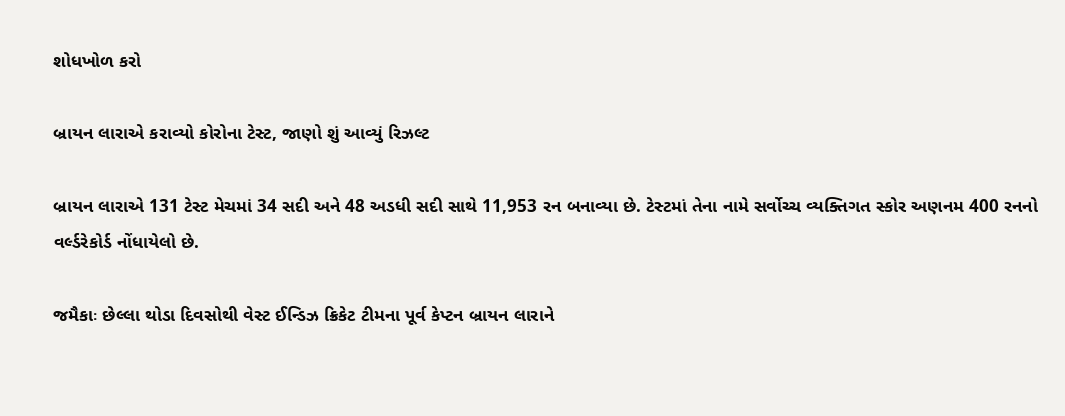શોધખોળ કરો

બ્રાયન લારાએ કરાવ્યો કોરોના ટેસ્ટ, જાણો શું આવ્યું રિઝલ્ટ

બ્રાયન લારાએ 131 ટેસ્ટ મેચમાં 34 સદી અને 48 અડધી સદી સાથે 11,953 રન બનાવ્યા છે. ટેસ્ટમાં તેના નામે સર્વોચ્ચ વ્યક્તિગત સ્કોર અણનમ 400 રનનો વર્લ્ડરેકોર્ડ નોંધાયેલો છે.

જમૈકાઃ છેલ્લા થોડા દિવસોથી વેસ્ટ ઈન્ડિઝ ક્રિકેટ ટીમના પૂર્વ કેપ્ટન બ્રાયન લારાને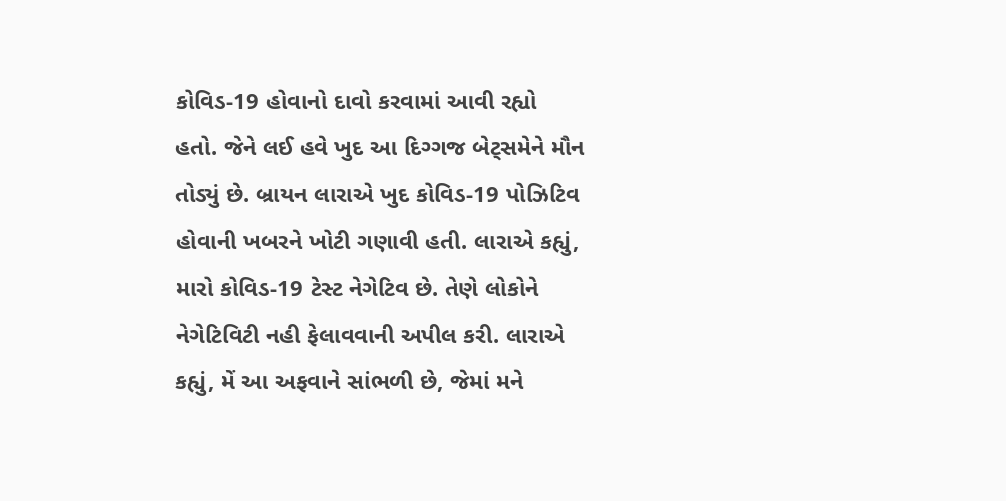કોવિડ-19 હોવાનો દાવો કરવામાં આવી રહ્યો હતો. જેને લઈ હવે ખુદ આ દિગ્ગજ બેટ્સમેને મૌન તોડ્યું છે. બ્રાયન લારાએ ખુદ કોવિડ-19 પોઝિટિવ હોવાની ખબરને ખોટી ગણાવી હતી. લારાએ કહ્યું, મારો કોવિડ-19 ટેસ્ટ નેગેટિવ છે. તેણે લોકોને નેગેટિવિટી નહી ફેલાવવાની અપીલ કરી. લારાએ કહ્યું, મેં આ અફવાને સાંભળી છે, જેમાં મને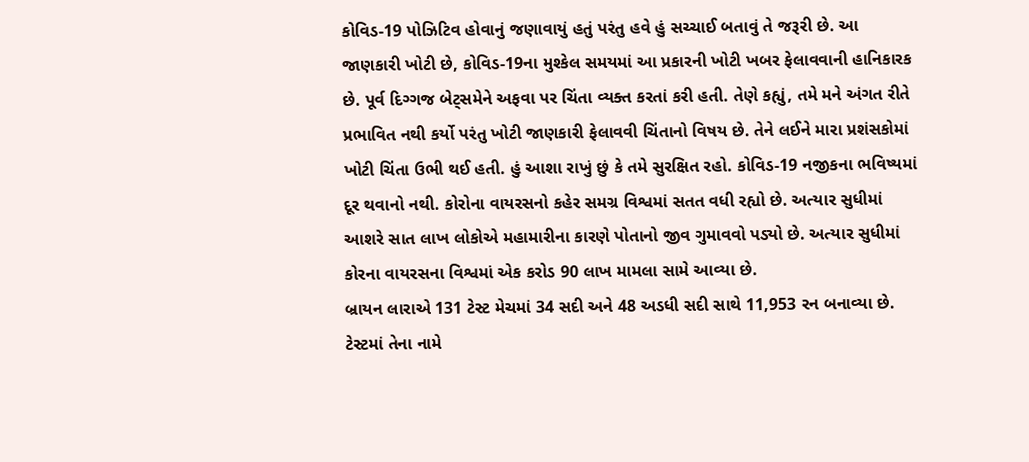કોવિડ-19 પોઝિટિવ હોવાનું જણાવાયું હતું પરંતુ હવે હું સચ્ચાઈ બતાવું તે જરૂરી છે. આ જાણકારી ખોટી છે, કોવિડ-19ના મુશ્કેલ સમયમાં આ પ્રકારની ખોટી ખબર ફેલાવવાની હાનિકારક છે. પૂર્વ દિગ્ગજ બેટ્સમેને અફવા પર ચિંતા વ્યક્ત કરતાં કરી હતી. તેણે કહ્યું, તમે મને અંગત રીતે પ્રભાવિત નથી કર્યો પરંતુ ખોટી જાણકારી ફેલાવવી ચિંતાનો વિષય છે. તેને લઈને મારા પ્રશંસકોમાં ખોટી ચિંતા ઉભી થઈ હતી. હું આશા રાખું છું કે તમે સુરક્ષિત રહો. કોવિડ-19 નજીકના ભવિષ્યમાં દૂર થવાનો નથી. કોરોના વાયરસનો કહેર સમગ્ર વિશ્વમાં સતત વધી રહ્યો છે. અત્યાર સુધીમાં આશરે સાત લાખ લોકોએ મહામારીના કારણે પોતાનો જીવ ગુમાવવો પડ્યો છે. અત્યાર સુધીમાં કોરના વાયરસના વિશ્વમાં એક કરોડ 90 લાખ મામલા સામે આવ્યા છે.
બ્રાયન લારાએ 131 ટેસ્ટ મેચમાં 34 સદી અને 48 અડધી સદી સાથે 11,953 રન બનાવ્યા છે. ટેસ્ટમાં તેના નામે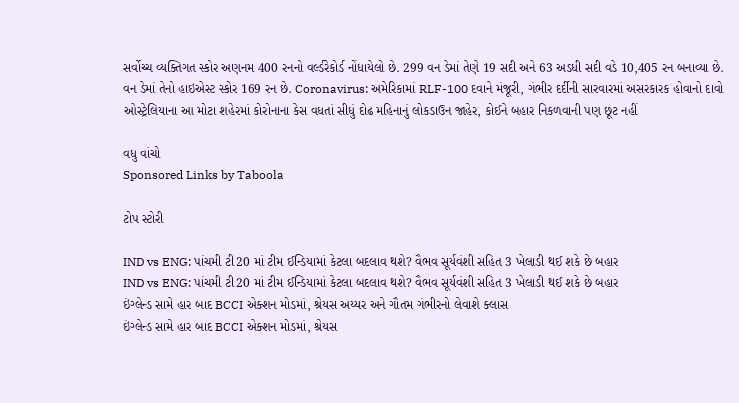સર્વોચ્ચ વ્યક્તિગત સ્કોર અણનમ 400 રનનો વર્લ્ડરેકોર્ડ નોંધાયેલો છે. 299 વન ડેમાં તેણે 19 સદી અને 63 અડધી સદી વડે 10,405 રન બનાવ્યા છે. વન ડેમાં તેનો હાઇએસ્ટ સ્કોર 169 રન છે. Coronavirus: અમેરિકામાં RLF-100 દવાને મંજૂરી, ગંભીર દર્દીની સારવારમાં અસરકારક હોવાનો દાવો ઓસ્ટ્રેલિયાના આ મોટા શહેરમાં કોરોનાના કેસ વધતાં સીધું દોઢ મહિનાનું લોકડાઉન જાહેર, કોઈને બહાર નિકળવાની પણ છૂટ નહીં

વધુ વાંચો
Sponsored Links by Taboola

ટોપ સ્ટોરી

IND vs ENG: પાંચમી ટી20 માં ટીમ ઈન્ડિયામાં કેટલા બદલાવ થશે? વૈભવ સૂર્યવંશી સહિત 3 ખેલાડી થઈ શકે છે બહાર
IND vs ENG: પાંચમી ટી20 માં ટીમ ઈન્ડિયામાં કેટલા બદલાવ થશે? વૈભવ સૂર્યવંશી સહિત 3 ખેલાડી થઈ શકે છે બહાર
ઇંગ્લેન્ડ સામે હાર બાદ BCCI એક્શન મોડમાં, શ્રેયસ અય્યર અને ગૌતમ ગંભીરનો લેવાશે ક્લાસ
ઇંગ્લેન્ડ સામે હાર બાદ BCCI એક્શન મોડમાં, શ્રેયસ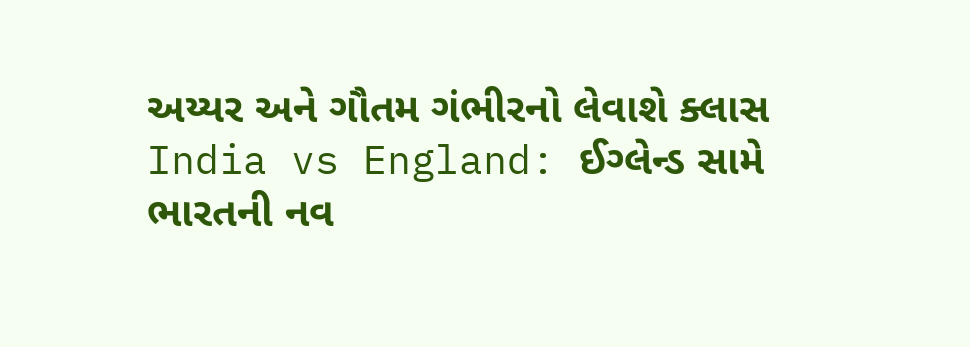અય્યર અને ગૌતમ ગંભીરનો લેવાશે ક્લાસ
India vs England: ઈગ્લેન્ડ સામે ભારતની નવ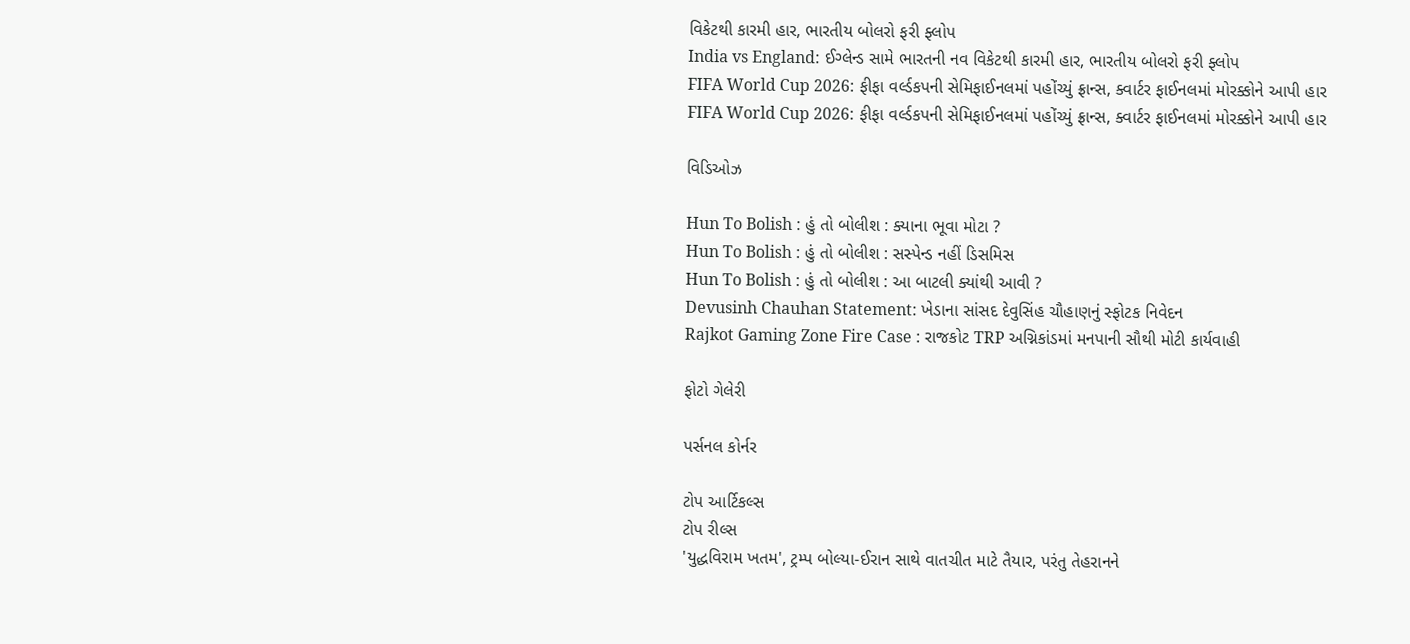વિકેટથી કારમી હાર, ભારતીય બોલરો ફરી ફ્લોપ
India vs England: ઈગ્લેન્ડ સામે ભારતની નવ વિકેટથી કારમી હાર, ભારતીય બોલરો ફરી ફ્લોપ
FIFA World Cup 2026: ફીફા વર્લ્ડકપની સેમિફાઈનલમાં પહોંચ્યું ફ્રાન્સ, ક્વાર્ટર ફાઈનલમાં મોરક્કોને આપી હાર
FIFA World Cup 2026: ફીફા વર્લ્ડકપની સેમિફાઈનલમાં પહોંચ્યું ફ્રાન્સ, ક્વાર્ટર ફાઈનલમાં મોરક્કોને આપી હાર

વિડિઓઝ

Hun To Bolish : હું તો બોલીશ : ક્યાના ભૂવા મોટા ?
Hun To Bolish : હું તો બોલીશ : સસ્પેન્ડ નહીં ડિસમિસ
Hun To Bolish : હું તો બોલીશ : આ બાટલી ક્યાંથી આવી ?
Devusinh Chauhan Statement: ખેડાના સાંસદ દેવુસિંહ ચૌહાણનું સ્ફોટક નિવેદન
Rajkot Gaming Zone Fire Case : રાજકોટ TRP અગ્નિકાંડમાં મનપાની સૌથી મોટી કાર્યવાહી

ફોટો ગેલેરી

પર્સનલ કોર્નર

ટોપ આર્ટિકલ્સ
ટોપ રીલ્સ
'યુદ્ધવિરામ ખતમ', ટ્રમ્પ બોલ્યા-ઈરાન સાથે વાતચીત માટે તૈયાર, પરંતુ તેહરાનને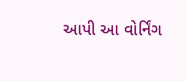આપી આ વોર્નિંગ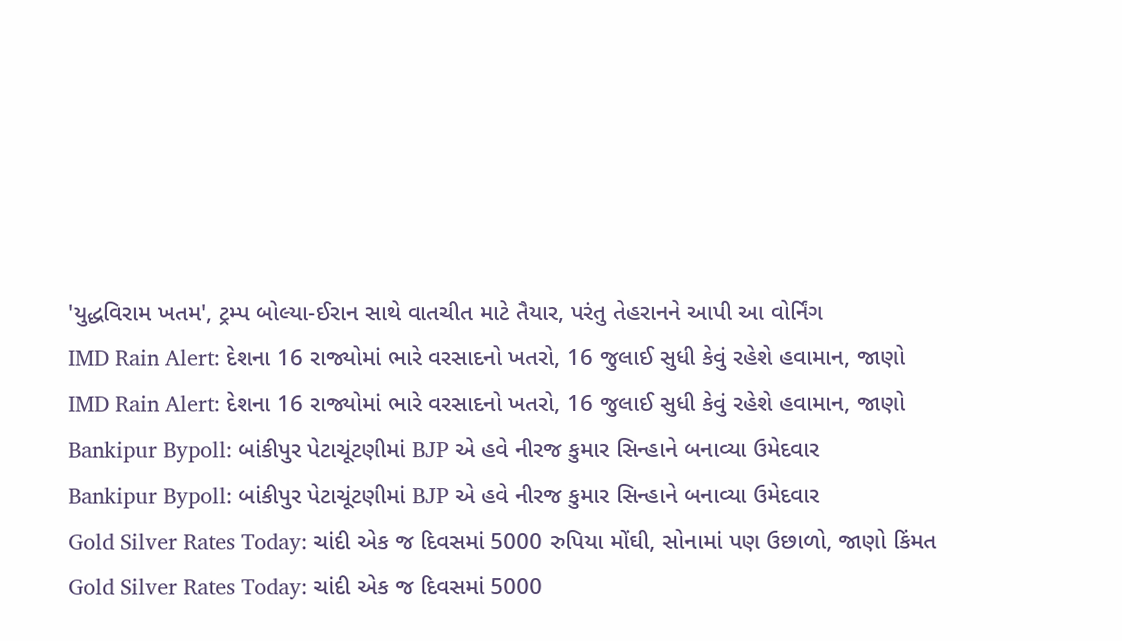'યુદ્ધવિરામ ખતમ', ટ્રમ્પ બોલ્યા-ઈરાન સાથે વાતચીત માટે તૈયાર, પરંતુ તેહરાનને આપી આ વોર્નિંગ
IMD Rain Alert: દેશના 16 રાજ્યોમાં ભારે વરસાદનો ખતરો, 16 જુલાઈ સુધી કેવું રહેશે હવામાન, જાણો
IMD Rain Alert: દેશના 16 રાજ્યોમાં ભારે વરસાદનો ખતરો, 16 જુલાઈ સુધી કેવું રહેશે હવામાન, જાણો
Bankipur Bypoll: બાંકીપુર પેટાચૂંટણીમાં BJP એ હવે નીરજ કુમાર સિન્હાને બનાવ્યા ઉમેદવાર
Bankipur Bypoll: બાંકીપુર પેટાચૂંટણીમાં BJP એ હવે નીરજ કુમાર સિન્હાને બનાવ્યા ઉમેદવાર
Gold Silver Rates Today: ચાંદી એક જ દિવસમાં 5000 રુપિયા મોંઘી, સોનામાં પણ ઉછાળો, જાણો કિંમત
Gold Silver Rates Today: ચાંદી એક જ દિવસમાં 5000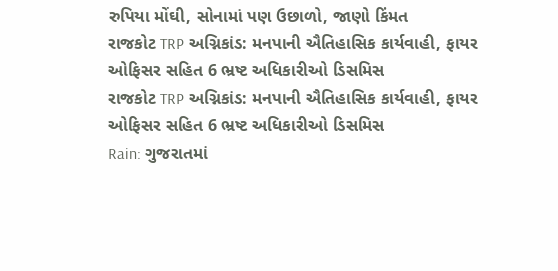રુપિયા મોંઘી, સોનામાં પણ ઉછાળો, જાણો કિંમત
રાજકોટ TRP અગ્નિકાંડ: મનપાની ઐતિહાસિક કાર્યવાહી, ફાયર ઓફિસર સહિત 6 ભ્રષ્ટ અધિકારીઓ ડિસમિસ
રાજકોટ TRP અગ્નિકાંડ: મનપાની ઐતિહાસિક કાર્યવાહી, ફાયર ઓફિસર સહિત 6 ભ્રષ્ટ અધિકારીઓ ડિસમિસ
Rain: ગુજરાતમાં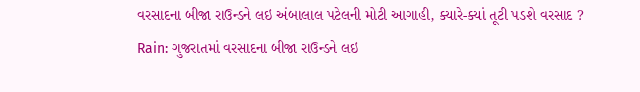વરસાદના બીજા રાઉન્ડને લઇ અંબાલાલ પટેલની મોટી આગાહી, ક્યારે-ક્યાં તૂટી પડશે વરસાદ ?
Rain: ગુજરાતમાં વરસાદના બીજા રાઉન્ડને લઇ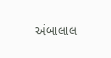અંબાલાલ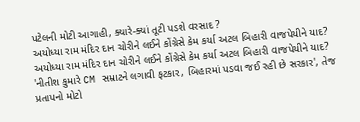પટેલની મોટી આગાહી, ક્યારે-ક્યાં તૂટી પડશે વરસાદ ?
અયોધ્યા રામ મંદિર દાન ચોરીને લઈને કોંગ્રેસે કેમ કર્યા અટલ બિહારી વાજપેયીને યાદ?
અયોધ્યા રામ મંદિર દાન ચોરીને લઈને કોંગ્રેસે કેમ કર્યા અટલ બિહારી વાજપેયીને યાદ?
'નીતીશ કુમારે CM સમ્રાટને લગાવી ફટકાર, બિહારમાં પડવા જઈ રહી છે સરકાર', તેજ પ્રતાપનો મોટો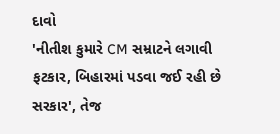દાવો
'નીતીશ કુમારે CM સમ્રાટને લગાવી ફટકાર, બિહારમાં પડવા જઈ રહી છે સરકાર', તેજ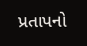પ્રતાપનો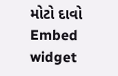મોટો દાવો
Embed widget